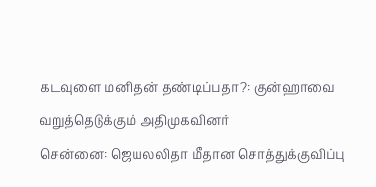கடவுளை மனிதன் தண்டிப்பதா?: குன்ஹாவை வறுத்தெடுக்கும் அதிமுகவினர்
சென்னை: ஜெயலலிதா மீதான சொத்துக்குவிப்பு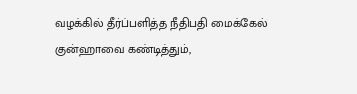வழக்கில் தீர்ப்பளித்த நீதிபதி மைக்கேல் குன்ஹாவை கண்டித்தும்,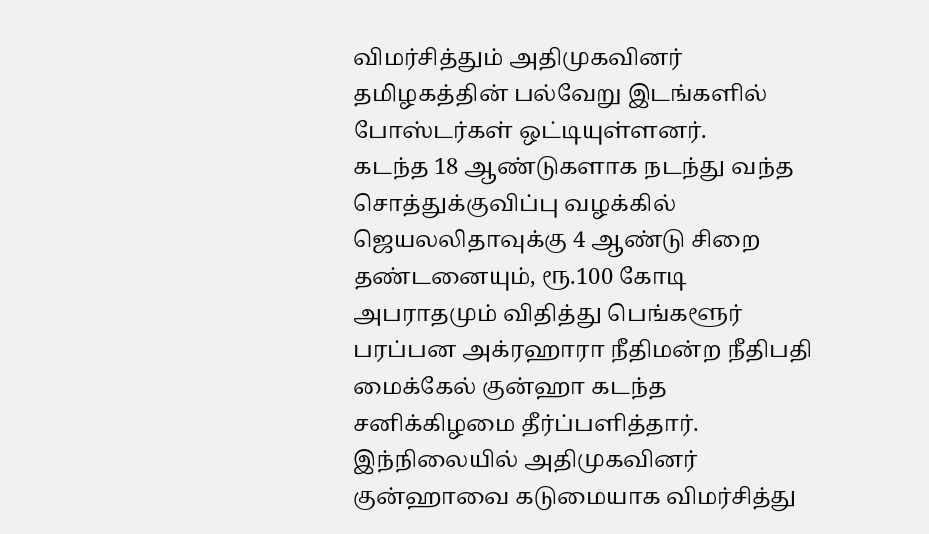விமர்சித்தும் அதிமுகவினர் தமிழகத்தின் பல்வேறு இடங்களில் போஸ்டர்கள் ஒட்டியுள்ளனர்.
கடந்த 18 ஆண்டுகளாக நடந்து வந்த சொத்துக்குவிப்பு வழக்கில் ஜெயலலிதாவுக்கு 4 ஆண்டு சிறை தண்டனையும், ரூ.100 கோடி அபராதமும் விதித்து பெங்களூர் பரப்பன அக்ரஹாரா நீதிமன்ற நீதிபதி மைக்கேல் குன்ஹா கடந்த சனிக்கிழமை தீர்ப்பளித்தார்.
இந்நிலையில் அதிமுகவினர் குன்ஹாவை கடுமையாக விமர்சித்து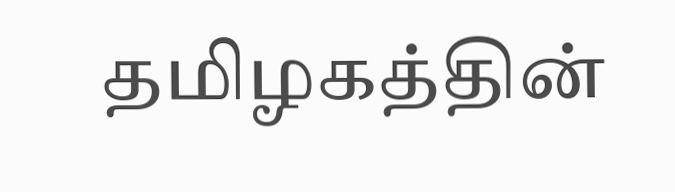தமிழகத்தின்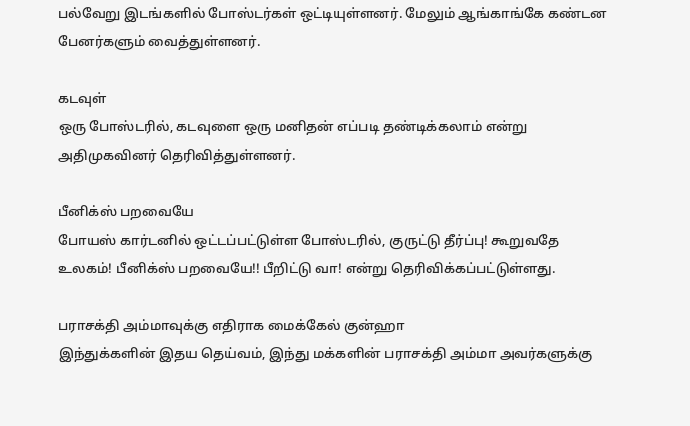பல்வேறு இடங்களில் போஸ்டர்கள் ஒட்டியுள்ளனர். மேலும் ஆங்காங்கே கண்டன பேனர்களும் வைத்துள்ளனர்.

கடவுள்
ஒரு போஸ்டரில், கடவுளை ஒரு மனிதன் எப்படி தண்டிக்கலாம் என்று அதிமுகவினர் தெரிவித்துள்ளனர்.

பீனிக்ஸ் பறவையே
போயஸ் கார்டனில் ஒட்டப்பட்டுள்ள போஸ்டரில், குருட்டு தீர்ப்பு! கூறுவதே உலகம்! பீனிக்ஸ் பறவையே!! பீறிட்டு வா! என்று தெரிவிக்கப்பட்டுள்ளது.

பராசக்தி அம்மாவுக்கு எதிராக மைக்கேல் குன்ஹா
இந்துக்களின் இதய தெய்வம், இந்து மக்களின் பராசக்தி அம்மா அவர்களுக்கு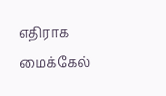எதிராக மைக்கேல்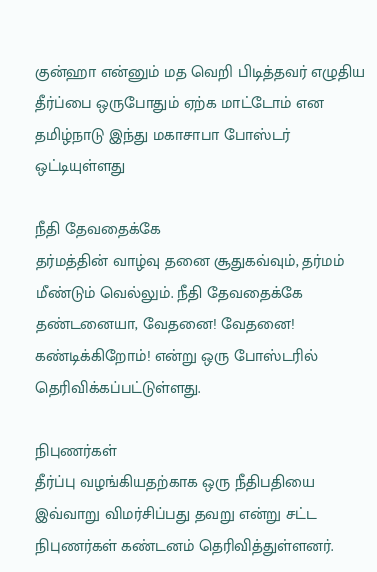குன்ஹா என்னும் மத வெறி பிடித்தவர் எழுதிய தீர்ப்பை ஒருபோதும் ஏற்க மாட்டோம் என தமிழ்நாடு இந்து மகாசாபா போஸ்டர் ஒட்டியுள்ளது

நீதி தேவதைக்கே
தர்மத்தின் வாழ்வு தனை சூதுகவ்வும், தர்மம் மீண்டும் வெல்லும். நீதி தேவதைக்கே தண்டனையா, வேதனை! வேதனை! கண்டிக்கிறோம்! என்று ஒரு போஸ்டரில் தெரிவிக்கப்பட்டுள்ளது.

நிபுணர்கள்
தீர்ப்பு வழங்கியதற்காக ஒரு நீதிபதியை இவ்வாறு விமர்சிப்பது தவறு என்று சட்ட நிபுணர்கள் கண்டனம் தெரிவித்துள்ளனர்.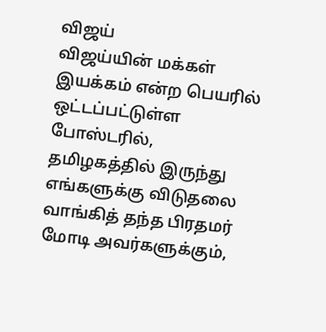விஜய்
விஜய்யின் மக்கள் இயக்கம் என்ற பெயரில் ஒட்டப்பட்டுள்ள போஸ்டரில், தமிழகத்தில் இருந்து எங்களுக்கு விடுதலை வாங்கித் தந்த பிரதமர் மோடி அவர்களுக்கும்,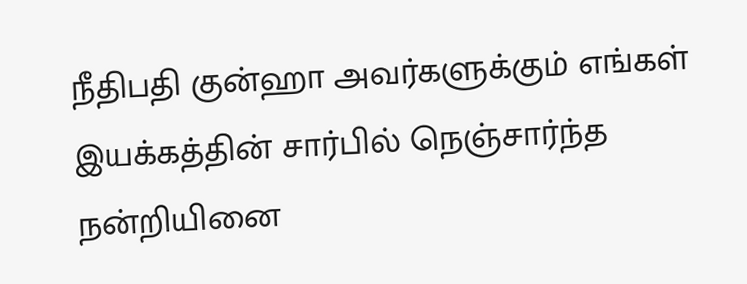நீதிபதி குன்ஹா அவர்களுக்கும் எங்கள் இயக்கத்தின் சார்பில் நெஞ்சார்ந்த நன்றியினை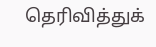தெரிவித்துக்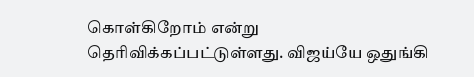கொள்கிறோம் என்று தெரிவிக்கப்பட்டுள்ளது. விஜய்யே ஒதுங்கி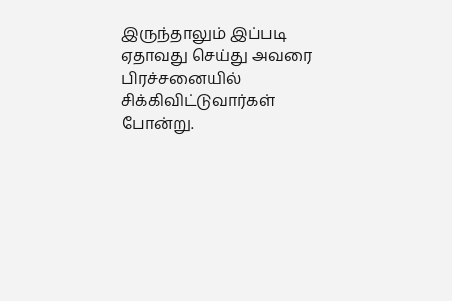இருந்தாலும் இப்படி ஏதாவது செய்து அவரை பிரச்சனையில் சிக்கிவிட்டுவார்கள் போன்று.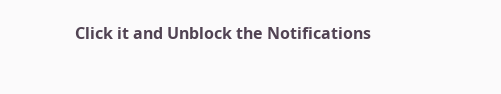Click it and Unblock the Notifications